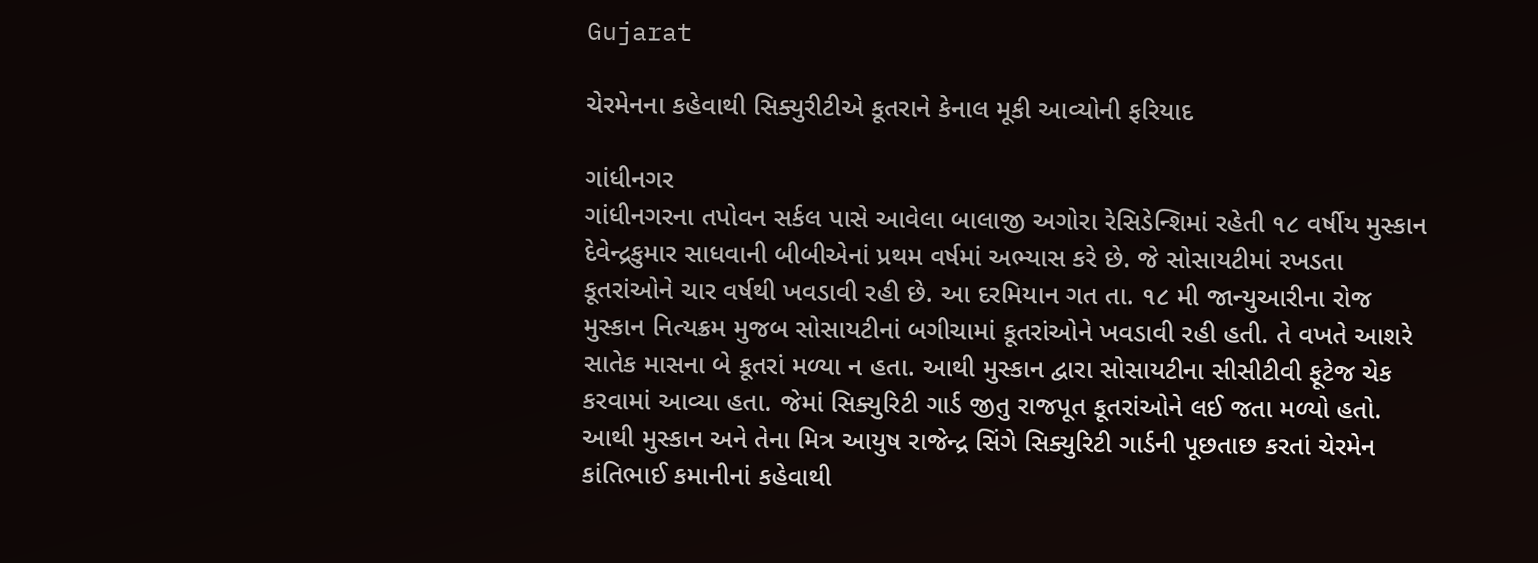Gujarat

ચેરમેનના કહેવાથી સિક્યુરીટીએ કૂતરાને કેનાલ મૂકી આવ્યોની ફરિયાદ

ગાંધીનગર
ગાંધીનગરના તપોવન સર્કલ પાસે આવેલા બાલાજી અગોરા રેસિડેન્શિમાં રહેતી ૧૮ વર્ષીય મુસ્કાન દેવેન્દ્રકુમાર સાધવાની બીબીએનાં પ્રથમ વર્ષમાં અભ્યાસ કરે છે. જે સોસાયટીમાં રખડતા કૂતરાંઓને ચાર વર્ષથી ખવડાવી રહી છે. આ દરમિયાન ગત તા. ૧૮ મી જાન્યુઆરીના રોજ મુસ્કાન નિત્યક્રમ મુજબ સોસાયટીનાં બગીચામાં કૂતરાંઓને ખવડાવી રહી હતી. તે વખતે આશરે સાતેક માસના બે કૂતરાં મળ્યા ન હતા. આથી મુસ્કાન દ્વારા સોસાયટીના સીસીટીવી ફૂટેજ ચેક કરવામાં આવ્યા હતા. જેમાં સિક્યુરિટી ગાર્ડ જીતુ રાજપૂત કૂતરાંઓને લઈ જતા મળ્યો હતો. આથી મુસ્કાન અને તેના મિત્ર આયુષ રાજેન્દ્ર સિંગે સિક્યુરિટી ગાર્ડની પૂછતાછ કરતાં ચેરમેન કાંતિભાઈ કમાનીનાં કહેવાથી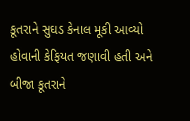કૂતરાને સુઘડ કેનાલ મૂકી આવ્યો હોવાની કેફિયત જણાવી હતી અને બીજા કૂતરાને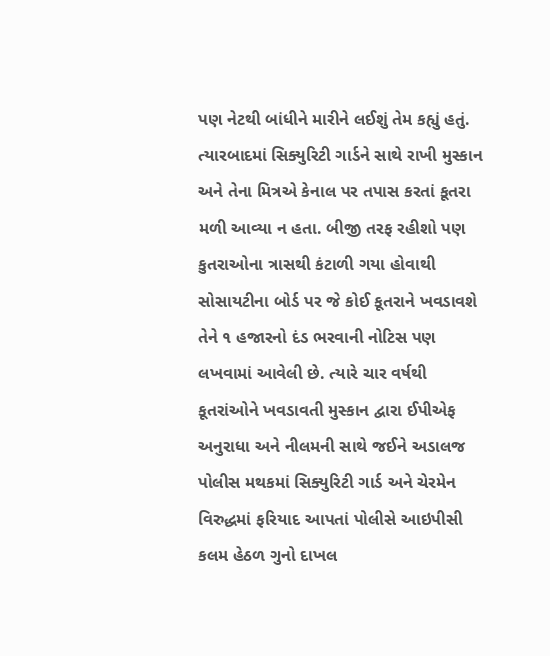પણ નેટથી બાંધીને મારીને લઈશું તેમ કહ્યું હતું. ત્યારબાદમાં સિક્યુરિટી ગાર્ડને સાથે રાખી મુસ્કાન અને તેના મિત્રએ કેનાલ પર તપાસ કરતાં કૂતરા મળી આવ્યા ન હતા. બીજી તરફ રહીશો પણ કુતરાઓના ત્રાસથી કંટાળી ગયા હોવાથી સોસાયટીના બોર્ડ પર જે કોઈ કૂતરાને ખવડાવશે તેને ૧ હજારનો દંડ ભરવાની નોટિસ પણ લખવામાં આવેલી છે. ત્યારે ચાર વર્ષથી કૂતરાંઓને ખવડાવતી મુસ્કાન દ્વારા ઈપીએફ અનુરાધા અને નીલમની સાથે જઈને અડાલજ પોલીસ મથકમાં સિક્યુરિટી ગાર્ડ અને ચેરમેન વિરુદ્ધમાં ફરિયાદ આપતાં પોલીસે આઇપીસી કલમ હેઠળ ગુનો દાખલ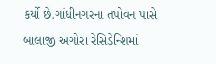કર્યો છે.ગાંધીનગરના તપોવન પાસે બાલાજી અગોરા રેસિડેન્શિમાં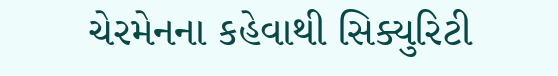ચેરમેનના કહેવાથી સિક્યુરિટી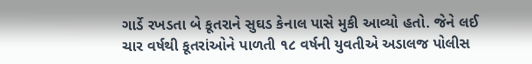ગાર્ડે રખડતા બે કૂતરાને સુઘડ કેનાલ પાસે મુકી આવ્યો હતો. જેને લઈ ચાર વર્ષથી કૂતરાંઓને પાળતી ૧૮ વર્ષની યુવતીએ અડાલજ પોલીસ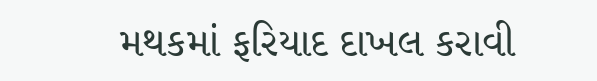મથકમાં ફરિયાદ દાખલ કરાવી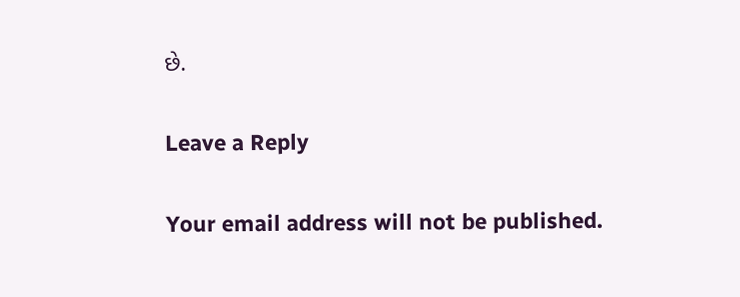છે.

Leave a Reply

Your email address will not be published.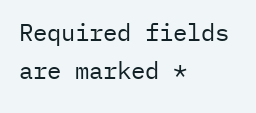Required fields are marked *